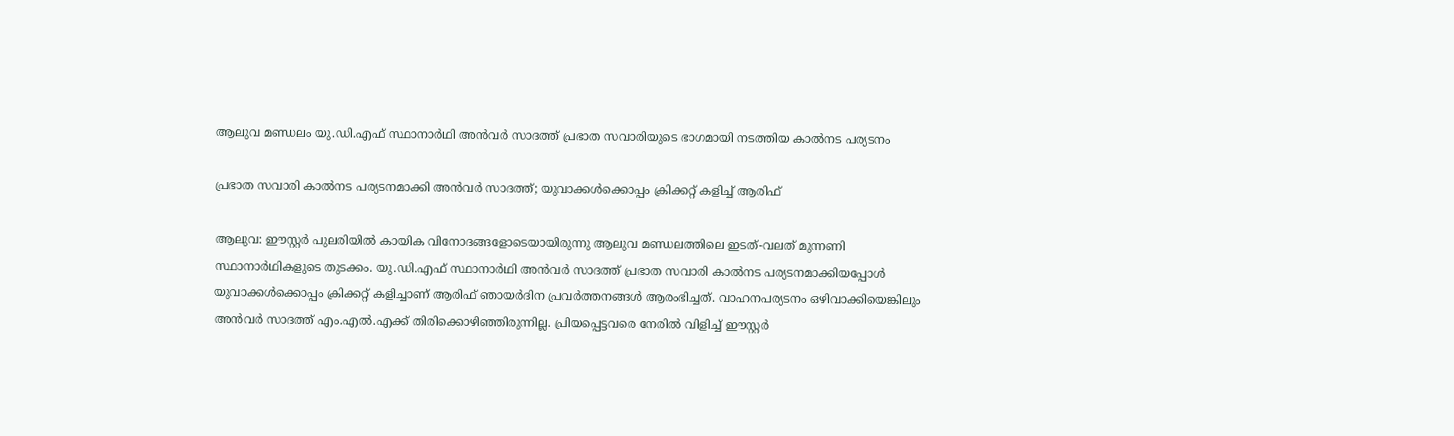ആലുവ മണ്ഡലം യു.ഡി.എഫ് സ്ഥാനാർഥി അൻവർ സാദത്ത് പ്രഭാത സവാരിയുടെ ഭാഗമായി നടത്തിയ കാൽനട പര്യടനം

പ്രഭാത സവാരി കാൽനട പര്യടനമാക്കി അൻവർ സാദത്ത്; യുവാക്കൾക്കൊപ്പം ക്രിക്കറ്റ് കളിച്ച് ആരിഫ്

ആലുവ: ഈസ്റ്റർ പുലരിയിൽ കായിക വിനോദങ്ങളോടെയായിരുന്നു ആലുവ മണ്ഡലത്തിലെ ഇടത്-വലത് മുന്നണി സ്ഥാനാർഥികളുടെ തുടക്കം. യു.ഡി.എഫ് സ്ഥാനാർഥി അൻവർ സാദത്ത് പ്രഭാത സവാരി കാൽനട പര്യടനമാക്കിയപ്പോൾ യുവാക്കൾക്കൊപ്പം ക്രിക്കറ്റ് കളിച്ചാണ് ആരിഫ് ഞായർദിന പ്രവർത്തനങ്ങൾ ആരംഭിച്ചത്. വാഹനപര്യടനം ഒഴിവാക്കിയെങ്കിലും അൻവർ സാദത്ത് എം.എൽ.എക്ക് തിരിക്കൊഴിഞ്ഞിരുന്നില്ല. പ്രിയപ്പെട്ടവരെ നേരിൽ വിളിച്ച് ഈസ്റ്റർ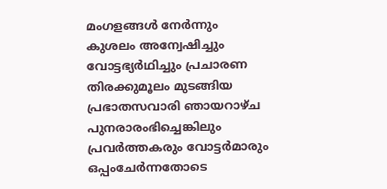മംഗളങ്ങൾ നേർന്നും കുശലം അന്വേഷിച്ചും വോട്ടഭ്യർഥിച്ചും പ്രചാരണ തിരക്കുമൂലം മുടങ്ങിയ പ്രഭാതസവാരി ഞായറാഴ്ച പുനരാരംഭിച്ചെങ്കിലും പ്രവർത്തകരും വോട്ടർമാരും ഒപ്പംചേർന്നതോടെ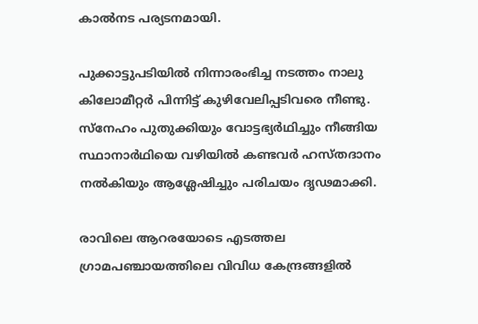കാൽനട പര്യടനമായി.

പുക്കാട്ടുപടിയിൽ നിന്നാരംഭിച്ച നടത്തം നാലു കിലോമീറ്റർ പിന്നിട്ട് കുഴിവേലിപ്പടിവരെ നീണ്ടു. സ്നേഹം പുതുക്കിയും വോട്ടഭ്യർഥിച്ചും നീങ്ങിയ സ്ഥാനാർഥിയെ വഴിയിൽ കണ്ടവർ ഹസ്തദാനം നൽകിയും ആശ്ലേഷിച്ചും പരിചയം ദൃഢമാക്കി.

രാവിലെ ആറരയോടെ എടത്തല ഗ്രാമപഞ്ചായത്തിലെ വിവിധ കേന്ദ്രങ്ങളിൽ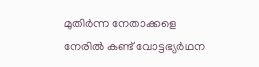മുതിർന്ന നേതാക്കളെ നേരിൽ കണ്ട് വോട്ടഭ്യർഥന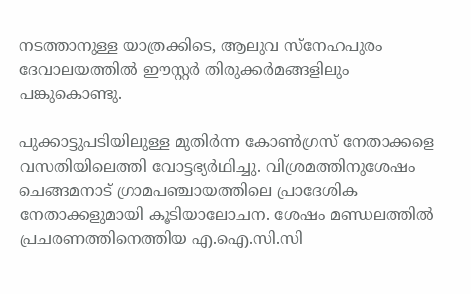നടത്താനുള്ള യാത്രക്കിടെ, ആലുവ സ്നേഹപുരം ദേവാലയത്തിൽ ഈസ്റ്റർ തിരുക്കർമങ്ങളിലും പങ്കുകൊണ്ടു.

പുക്കാട്ടുപടിയിലുള്ള മുതിർന്ന കോൺഗ്രസ് നേതാക്കളെ വസതിയിലെത്തി വോട്ടഭ്യർഥിച്ചു. വിശ്രമത്തിനുശേഷം ചെങ്ങമനാട് ഗ്രാമപഞ്ചായത്തിലെ പ്രാദേശിക നേതാക്കളുമായി കൂടിയാലോചന. ശേഷം മണ്ഡലത്തിൽ പ്രചരണത്തിനെത്തിയ എ.ഐ.സി.സി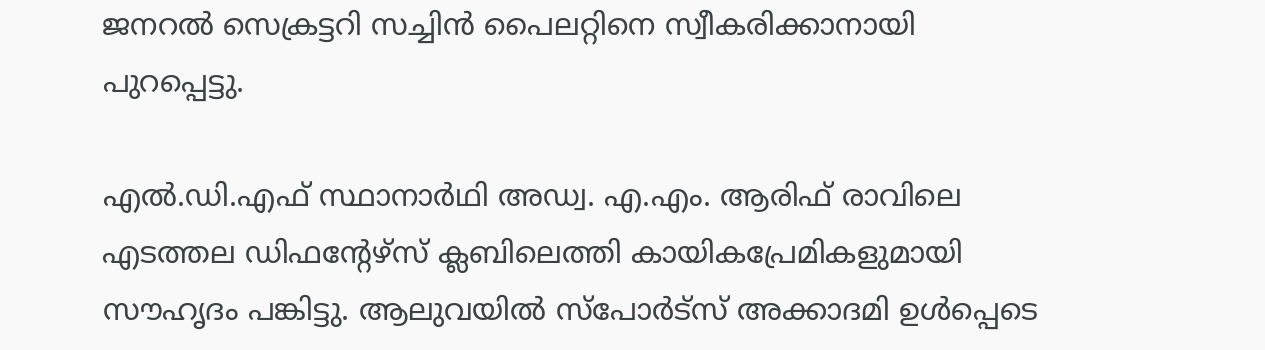ജനറൽ സെക്രട്ടറി സച്ചിൻ പൈലറ്റിനെ സ്വീകരിക്കാനായി പുറപ്പെട്ടു.

എൽ.ഡി.എഫ് സ്ഥാനാർഥി അഡ്വ. എ.എം. ആരിഫ് രാവിലെ എടത്തല ഡിഫന്റേഴ്‌സ് ക്ലബിലെത്തി കായികപ്രേമികളുമായി സൗഹൃദം പങ്കിട്ടു. ആലുവയിൽ സ്പോർട്സ് അക്കാദമി ഉൾപ്പെടെ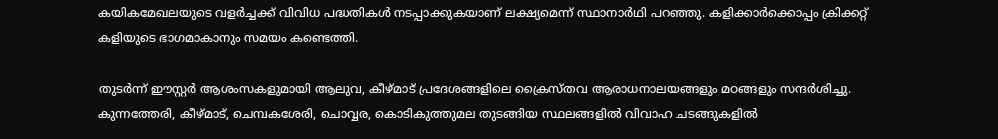കയികമേഖലയുടെ വളർച്ചക്ക് വിവിധ പദ്ധതികൾ നടപ്പാക്കുകയാണ് ലക്ഷ്യമെന്ന് സ്ഥാനാർഥി പറഞ്ഞു. കളിക്കാർക്കൊപ്പം ക്രിക്കറ്റ് കളിയുടെ ഭാഗമാകാനും സമയം കണ്ടെത്തി.

തുടർന്ന് ഈസ്റ്റർ ആശംസകളുമായി ആലുവ, കീഴ്മാട് പ്രദേശങ്ങളിലെ ക്രൈസ്തവ ആരാധനാലയങ്ങളും മഠങ്ങളും സന്ദർശിച്ചു. കുന്നത്തേരി, കീഴ്മാട്, ചെമ്പകശേരി, ചൊവ്വര, കൊടികുത്തുമല തുടങ്ങിയ സ്ഥലങ്ങളിൽ വിവാഹ ചടങ്ങുകളിൽ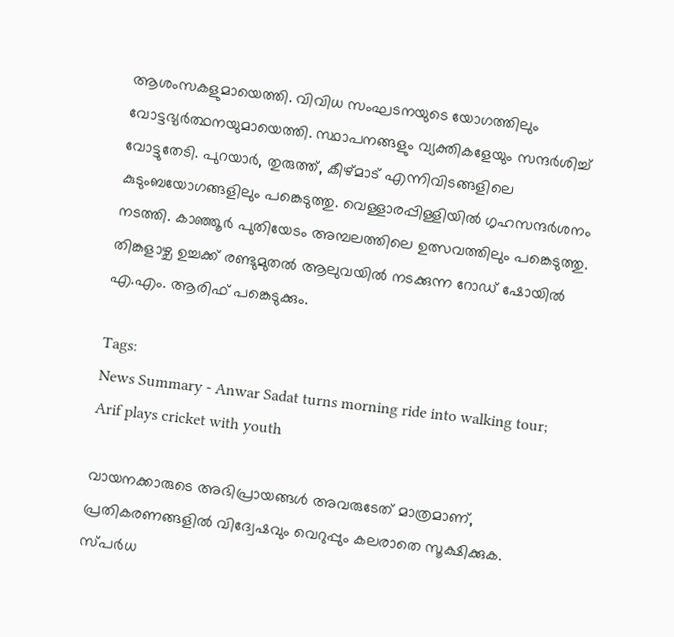ആശംസകളുമായെത്തി. വിവിധ സംഘടനയുടെ യോഗത്തിലും വോട്ടഭ്യർത്ഥനയുമായെത്തി. സ്ഥാപനങ്ങളും വ്യക്തികളേയും സന്ദർശിച്ച് വോട്ടുതേടി. പുറയാർ, തുരുത്ത്, കീഴ്മാട് എന്നിവിടങ്ങളിലെ കുടുംബയോഗങ്ങളിലും പങ്കെടുത്തു. വെള്ളാരപ്പിള്ളിയിൽ ഗൃഹസന്ദർശനം നടത്തി. കാഞ്ഞൂർ പുതിയേടം അമ്പലത്തിലെ ഉത്സവത്തിലും പങ്കെടുത്തു. തിങ്കളാഴ്ച ഉച്ചക്ക് രണ്ടുമുതൽ ആലുവയിൽ നടക്കുന്ന റോഡ് ഷോയിൽ എ.എം. ആരിഫ് പങ്കെടുക്കും.

Tags:
News Summary - Anwar Sadat turns morning ride into walking tour; Arif plays cricket with youth

വായനക്കാരുടെ അഭിപ്രായങ്ങള്‍ അവരുടേത് മാത്രമാണ്, പ്രതികരണങ്ങളിൽ വിദ്വേഷവും വെറുപ്പും കലരാതെ സൂക്ഷിക്കുക. സ്പർധ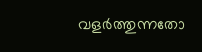വളർത്തുന്നതോ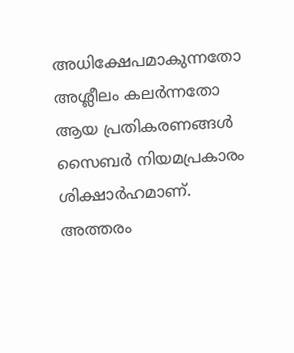അധിക്ഷേപമാകുന്നതോ അശ്ലീലം കലർന്നതോ ആയ പ്രതികരണങ്ങൾ സൈബർ നിയമപ്രകാരം ശിക്ഷാർഹമാണ്. അത്തരം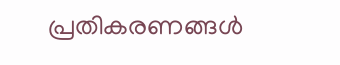പ്രതികരണങ്ങൾ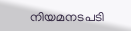നിയമനടപടി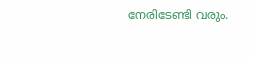നേരിടേണ്ടി വരും.